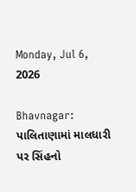Monday, Jul 6, 2026

Bhavnagar: પાલિતાણામાં માલધારી પર સિંહનો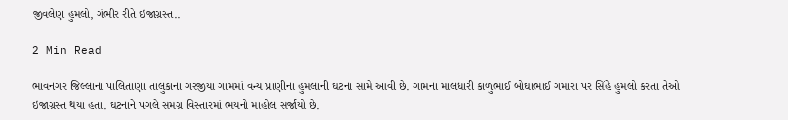જીવલેણ હુમલો, ગંભીર રીતે ઇજાગ્રસ્ત..

2 Min Read

ભાવનગર જિલ્લાના પાલિતાણા તાલુકાના ગરજીયા ગામમાં વન્ય પ્રાણીના હુમલાની ઘટના સામે આવી છે. ગામના માલધારી કાળુભાઈ બોઘાભાઈ ગમારા પર સિંહે હુમલો કરતા તેઓ ઇજાગ્રસ્ત થયા હતા. ઘટનાને પગલે સમગ્ર વિસ્તારમાં ભયનો માહોલ સર્જાયો છે.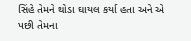સિંહે તેમને થોડા ઘાયલ કર્યા હતા અને એ પછી તેમના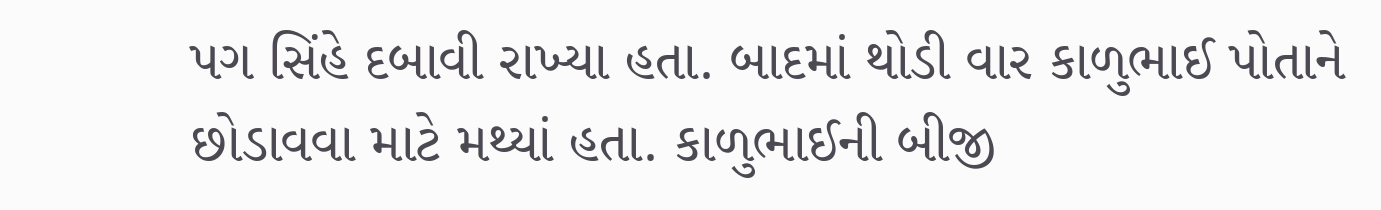પગ સિંહે દબાવી રાખ્યા હતા. બાદમાં થોડી વાર કાળુભાઈ પોતાને છોડાવવા માટે મથ્યાં હતા. કાળુભાઈની બીજી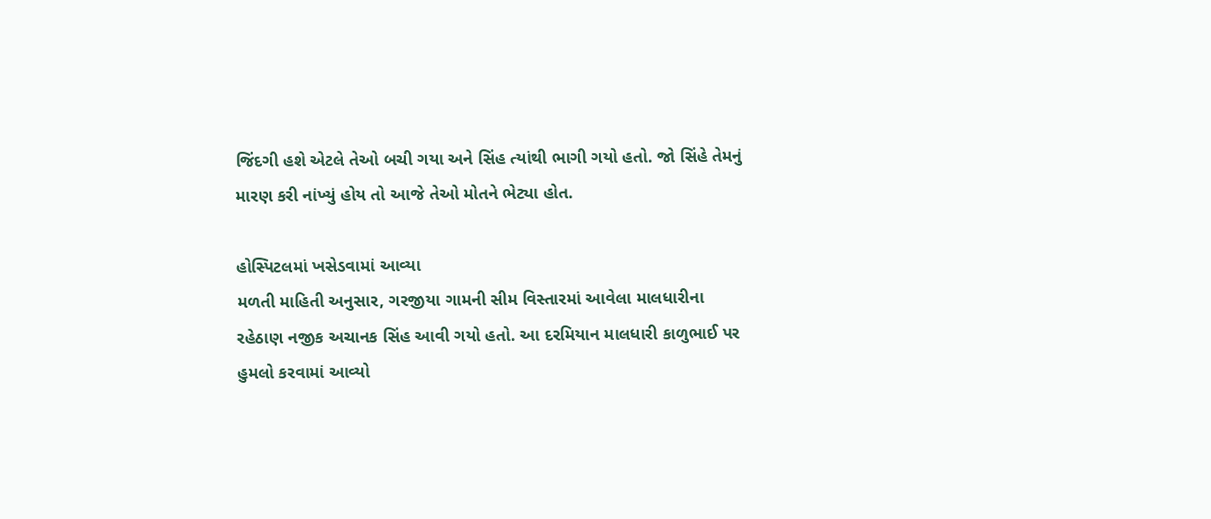જિંદગી હશે એટલે તેઓ બચી ગયા અને સિંહ ત્યાંથી ભાગી ગયો હતો. જો સિંહે તેમનું મારણ કરી નાંખ્યું હોય તો આજે તેઓ મોતને ભેટ્યા હોત.

હોસ્પિટલમાં ખસેડવામાં આવ્યા
મળતી માહિતી અનુસાર, ગરજીયા ગામની સીમ વિસ્તારમાં આવેલા માલધારીના રહેઠાણ નજીક અચાનક સિંહ આવી ગયો હતો. આ દરમિયાન માલધારી કાળુભાઈ પર હુમલો કરવામાં આવ્યો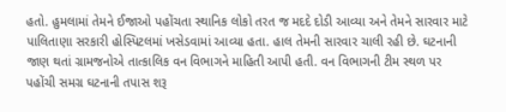હતો. હુમલામાં તેમને ઈજાઓ પહોંચતા સ્થાનિક લોકો તરત જ મદદે દોડી આવ્યા અને તેમને સારવાર માટે પાલિતાણા સરકારી હોસ્પિટલમાં ખસેડવામાં આવ્યા હતા. હાલ તેમની સારવાર ચાલી રહી છે. ઘટનાની જાણ થતાં ગ્રામજનોએ તાત્કાલિક વન વિભાગને માહિતી આપી હતી. વન વિભાગની ટીમ સ્થળ પર પહોંચી સમગ્ર ઘટનાની તપાસ શરૂ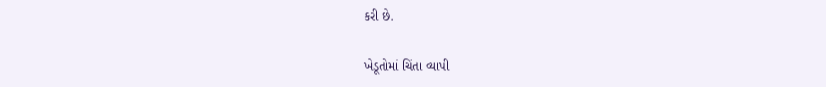કરી છે.

ખેડૂતોમાં ચિંતા વ્યાપી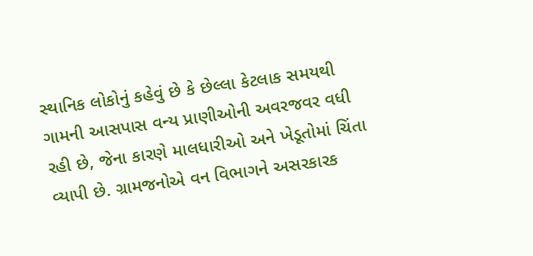સ્થાનિક લોકોનું કહેવું છે કે છેલ્લા કેટલાક સમયથી ગામની આસપાસ વન્ય પ્રાણીઓની અવરજવર વધી રહી છે, જેના કારણે માલધારીઓ અને ખેડૂતોમાં ચિંતા વ્યાપી છે. ગ્રામજનોએ વન વિભાગને અસરકારક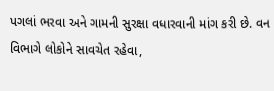પગલાં ભરવા અને ગામની સુરક્ષા વધારવાની માંગ કરી છે. વન વિભાગે લોકોને સાવચેત રહેવા,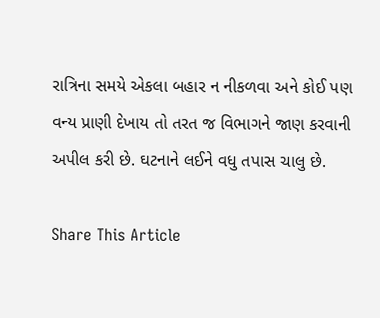રાત્રિના સમયે એકલા બહાર ન નીકળવા અને કોઈ પણ વન્ય પ્રાણી દેખાય તો તરત જ વિભાગને જાણ કરવાની અપીલ કરી છે. ઘટનાને લઈને વધુ તપાસ ચાલુ છે.

Share This Article